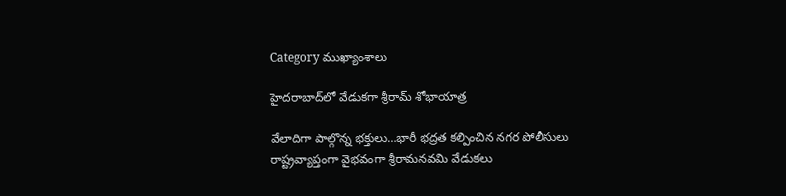Category ముఖ్యాంశాలు

హైదరాబాద్‌లో వేడుకగా శ్రీరామ్‌ ‌శోభాయాత్ర

వేలాదిగా పాల్గొన్న భక్తులు…భారీ భద్రత కల్పించిన నగర పోలీసులు రాష్ట్రవ్యాప్తంగా వైభవంగా శ్రీరామనవమి వేడుకలు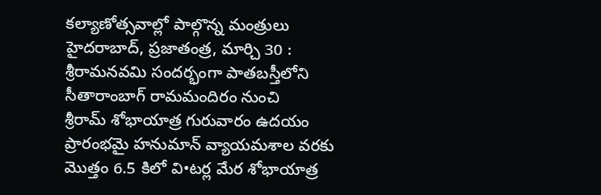కల్యాణోత్సవాల్లో పాల్గొన్న మంత్రులు హైదరాబాద్‌, ప్రజాతంత్ర, మార్చి 30 : శ్రీరామనవమి సందర్భంగా పాతబస్తీలోని సీతారాంబాగ్‌ ‌రామమందిరం నుంచి శ్రీరామ్‌ ‌శోభాయాత్ర గురువారం ఉదయం ప్రారంభమై హనుమాన్‌ ‌వ్యాయమశాల వరకు మొత్తం 6.5 కిలో వి•టర్ల మేర శోభాయాత్ర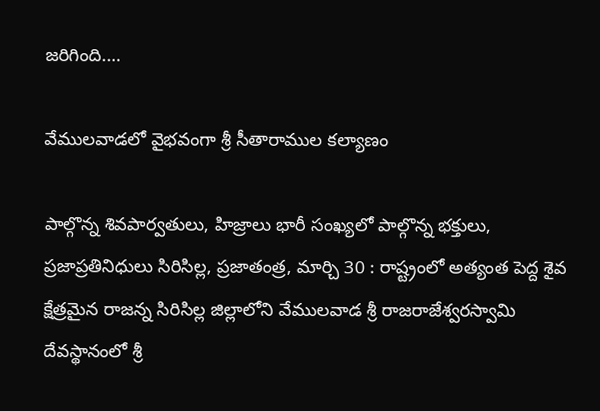జరిగింది.…

వేములవాడలో వైభవంగా శ్రీ సీతారాముల కల్యాణం

పాల్గొన్న శివపార్వతులు, హిజ్రాలు భారీ సంఖ్యలో పాల్గొన్న భక్తులు, ప్రజాప్రతినిధులు సిరిసిల్ల, ప్రజాతంత్ర, మార్చి 30 : రాష్ట్రంలో అత్యంత పెద్ద శైవ క్షేత్రమైన రాజన్న సిరిసిల్ల జిల్లాలోని వేములవాడ శ్రీ రాజరాజేశ్వరస్వామి దేవస్థానంలో శ్రీ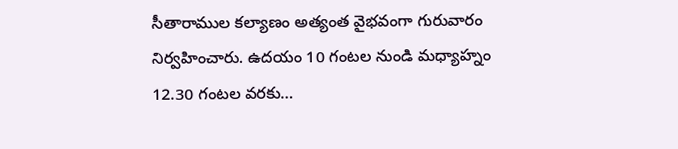సీతారాముల కల్యాణం అత్యంత వైభవంగా గురువారం నిర్వహించారు. ఉదయం 10 గంటల నుండి మధ్యాహ్నం 12.30 గంటల వరకు…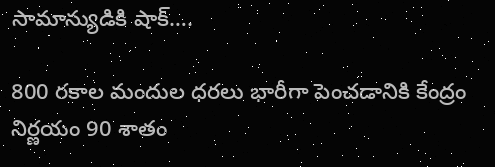సామాన్యుడికి షాక్‌….

800 రకాల మందుల ధరలు భారీగా పెంచడానికి కేంద్రం నిర్ణయం 90 శాతం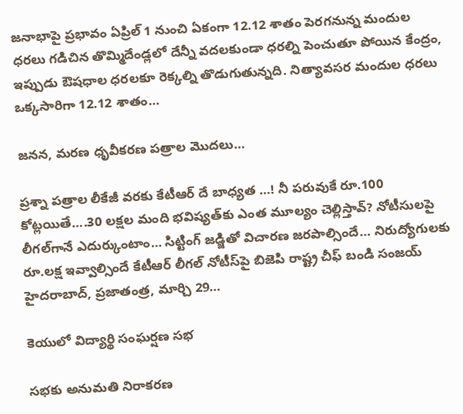జనాభాపై ప్రభావం ఏప్రిల్‌ 1 నుంచి ఏకంగా 12.12 శాతం పెరగనున్న మందుల ధరలు గడిచిన తొమ్మిదేండ్లలో దేన్నీ వదలకుండా ధరల్ని పెంచుతూ పోయిన కేంద్రం, ఇప్పుడు ఔషధాల ధరలకూ రెక్కల్ని తొడుగుతున్నది. నిత్యావసర మందుల ధరలు ఒక్కసారిగా 12.12 శాతం…

జనన, మరణ ధృవీకరణ పత్రాల మొదలు…

ప్రశ్నా పత్రాల లీకేజీ వరకు కేటీఆర్‌ ‌దే బాధ్యత …! నీ పరువుకే రూ.100 కోట్లయితే….30 లక్షల మంది భవిష్యత్‌కు ఎంత మూల్యం చెల్లిస్తావ్‌? నోటీసులపై లీగల్‌గానే ఎదుర్కుంటాం… సిట్టింగ్‌ ‌జడ్జితో విచారణ జరపాల్సిందే… నిరుద్యోగులకు రూ.లక్ష ఇవ్వాల్సిందే కేటీఆర్‌ ‌లీగల్‌ ‌నోటీస్‌పై బిజెపి రాష్ట్ర చీఫ్‌ ‌బండి సంజయ్‌ హైదరాబాద్‌, ప్రజాతంత్ర, మార్చి 29…

కెయులో విద్యార్థి సంఘర్షణ సభ

సభకు అనుమతి నిరాకరణ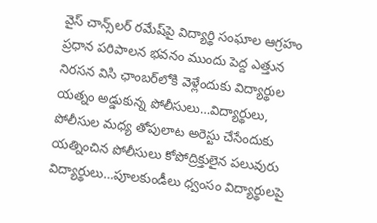వైస్‌ ‌చాన్స్‌లర్‌ ‌రమేష్‌పై విద్యార్థి సంఘాల ఆగ్రహం ప్రధాన పరిపాలన భవనం ముందు పెద్ద ఎత్తున నిరసన విసి ఛాంబర్‌లోకి వెళ్లేందుకు విద్యార్థుల యత్నం అడ్డుకున్న పోలీసులు…విద్యార్థులు, పోలీసుల మధ్య తోపులాట అరెస్టు చేసేందుకు యత్నించిన పోలీసులు కోపోద్రిక్తులైన పలువురు విద్యార్థులు…పూలకుండీలు ధ్వంసం విద్యార్థులపై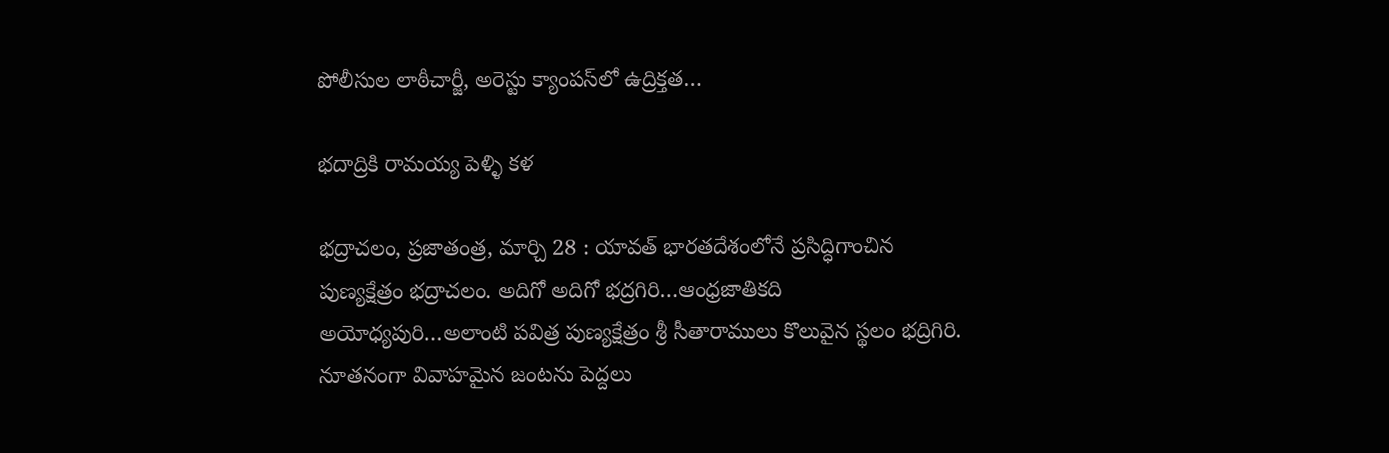పోలీసుల లాఠీచార్జీ, అరెస్టు క్యాంపస్‌లో ఉద్రిక్తత…

భదాద్రికి రామయ్య పెళ్ళి కళ

భద్రాచలం, ప్రజాతంత్ర, మార్చి 28 : యావత్‌ ‌భారతదేశంలోనే ప్రసిద్ధిగాంచిన పుణ్యక్షేత్రం భద్రాచలం. అదిగో అదిగో భద్రగిరి…ఆంధ్రజాతికది అయోధ్యపురి…అలాంటి పవిత్ర పుణ్యక్షేత్రం శ్రీ సీతారాములు కొలువైన స్థలం భద్రిగిరి. నూతనంగా వివాహమైన జంటను పెద్దలు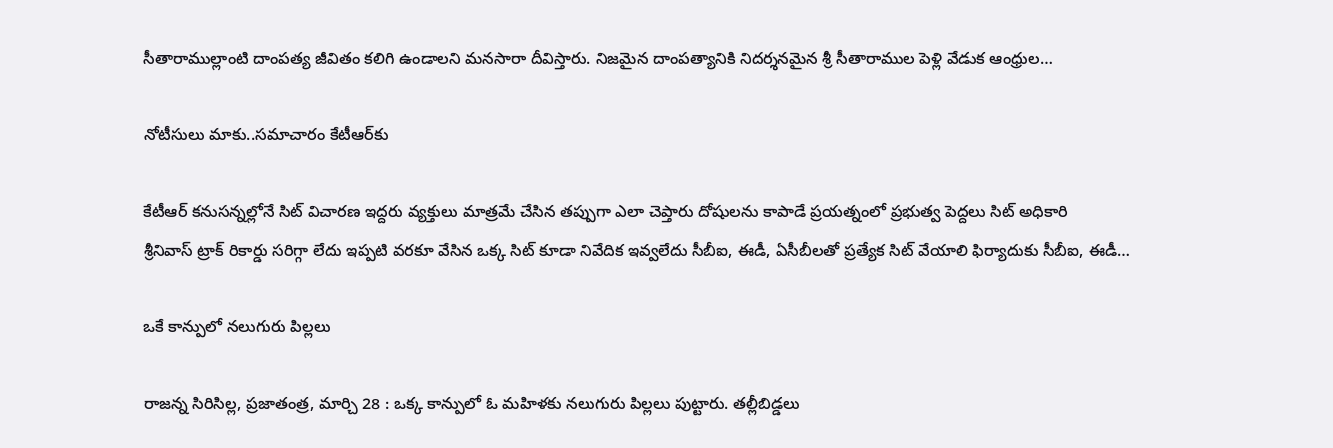సీతారాముల్లాంటి దాంపత్య జీవితం కలిగి ఉండాలని మనసారా దీవిస్తారు. నిజమైన దాంపత్యానికి నిదర్శనమైన శ్రీ సీతారాముల పెళ్లి వేడుక ఆంధ్రుల…

నోటీసులు మాకు..సమాచారం కేటీఆర్‌కు

కేటీఆర్‌ ‌కనుసన్నల్లోనే సిట్‌ ‌విచారణ ఇద్దరు వ్యక్తులు మాత్రమే చేసిన తప్పుగా ఎలా చెప్తారు దోషులను కాపాడే ప్రయత్నంలో ప్రభుత్వ పెద్దలు సిట్‌ అధికారి శ్రీనివాస్‌ ‌ట్రాక్‌ ‌రికార్డు సరిగ్గా లేదు ఇప్పటి వరకూ వేసిన ఒక్క సిట్‌ ‌కూడా నివేదిక ఇవ్వలేదు సీబీఐ, ఈడీ, ఏసీబీలతో ప్రత్యేక సిట్‌ ‌వేయాలి ఫిర్యాదుకు సీబీఐ, ఈడీ…

ఒకే కాన్పులో నలుగురు పిల్లలు

రాజన్న సిరిసిల్ల, ప్రజాతంత్ర, మార్చి 28 : ఒక్క కాన్పులో ఓ మహిళకు నలుగురు పిల్లలు పుట్టారు. తల్లీబిడ్డలు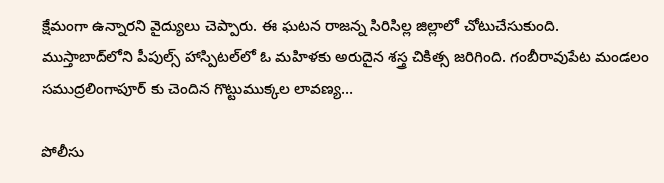క్షేమంగా ఉన్నారని వైద్యులు చెప్పారు. ఈ ఘటన రాజన్న సిరిసిల్ల జిల్లాలో చోటుచేసుకుంది. ముస్తాబాద్‌లోని పీపుల్స్ ‌హాస్పిటల్‌లో ఓ మహిళకు అరుదైన శస్త్ర చికిత్స జరిగింది. గంబీరావుపేట మండలం సముద్రలింగాపూర్‌ ‌కు చెందిన గొట్టుముక్కల లావణ్య…

పోలీసు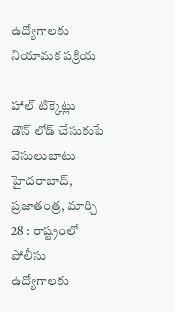ఉద్యోగాలకు నియామక పక్రియ

హాల్‌ ‌టిక్కెట్లు డౌన్‌ ‌లోడ్‌ ‌చేసుకుపే వెసులుబాటు హైదరాబాద్‌, ప్రజాతంత్ర, మార్చి 28 : రాష్ట్రంలో పోలీసు ఉద్యోగాలకు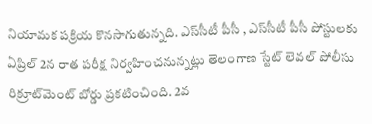నియామక పక్రియ కొనసాగుతున్నది. ఎస్‌సీటీ పీసీ , ఎస్‌సీటీ పీసీ పోస్టులకు ఏప్రిల్‌ 2న రాత పరీక్ష నిర్వహించనున్నట్లు తెలంగాణ స్టేట్‌ ‌లెవల్‌ ‌పోలీసు రిక్రూట్‌మెంట్‌ ‌బోర్డు ప్రకటించింది. 2వ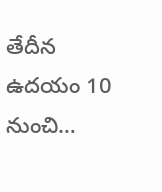తేదీన ఉదయం 10 నుంచి…